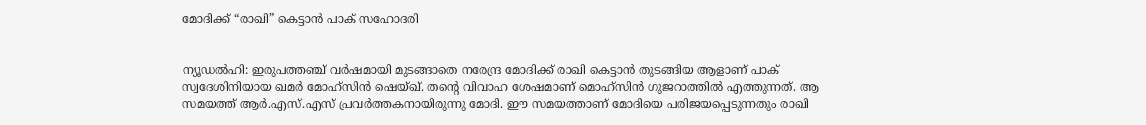മോദിക്ക് “രാഖി” കെട്ടാൻ പാക് സഹോദരി


ന്യൂഡൽഹി: ഇരുപത്തഞ്ച് വർ‍ഷമായി മുടങ്ങാതെ നരേന്ദ്ര മോദിക്ക് രാഖി കെട്ടാൻ‍ തുടങ്ങിയ ആളാണ് പാക് സ്വദേശിനിയായ ഖമർ‍ മോഹ്‌സിൻ ഷെയ്ഖ്. തന്റെ വിവാഹ ശേഷമാണ് മൊഹ്‌സിൻ ഗുജറാത്തിൽ‍ എത്തുന്നത്. ആ സമയത്ത് ആർ.എസ്.എസ് പ്രവർ‍ത്തകനായിരുന്നു മോദി. ഈ സമയത്താണ് മോദിയെ പരിജയപ്പെടുന്നതും രാഖി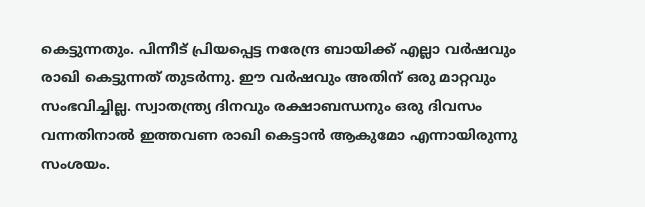കെട്ടുന്നതും. പിന്നീട് പ്രിയപ്പെട്ട നരേന്ദ്ര ബായിക്ക് എല്ലാ വർ‍ഷവും രാഖി കെട്ടുന്നത് തുടർ‍ന്നു. ഈ വർ‍ഷവും അതിന് ഒരു മാറ്റവും സംഭവിച്ചില്ല. സ്വാതന്ത്ര്യ ദിനവും രക്ഷാബന്ധനും ഒരു ദിവസം വന്നതിനാൽ‍ ഇത്തവണ രാഖി കെട്ടാൻ‍ ആകുമോ എന്നായിരുന്നു സംശയം.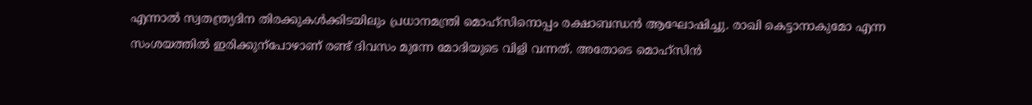എന്നാൽ‍ സ്വതന്ത്ര്യദിന തിരക്കുകൾ‍ക്കിടയിലും പ്രധാനമന്ത്രി മൊഹ്‌സിനൊപ്പം രക്ഷാബന്ധൻ ആഘോഷിച്ചു. രാഖി കെട്ടാനാകുമോ എന്ന സംശയത്തിൽ‍ ഇരിക്കുന്പോഴാണ് രണ്ട് ദിവസം മുന്നേ മോദിയുടെ വിളി വന്നത്. അതോടെ മൊഹ്‌സിൻ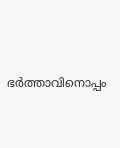ഭർ‍ത്താവിനൊപ്പം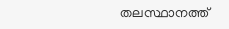തലസ്ഥാനത്ത്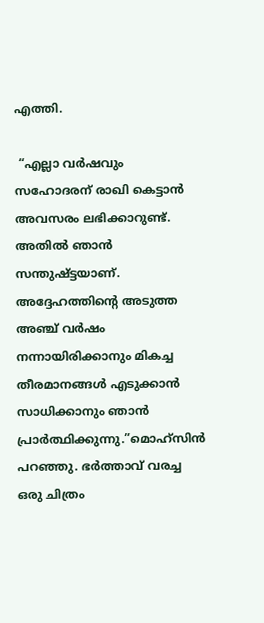എത്തി.

 “എല്ലാ വർ‍ഷവും സഹോദരന് രാഖി കെട്ടാൻ അവസരം ലഭിക്കാറുണ്ട്. അതിൽ‍ ഞാൻ സന്തുഷ്ട്ടയാണ്. അദ്ദേഹത്തിന്റെ അടുത്ത അഞ്ച് വർ‍ഷം നന്നായിരിക്കാനും മികച്ച തീരമാനങ്ങൾ‍ എടുക്കാൻ സാധിക്കാനും ഞാൻ പ്രാർ‍ത്ഥിക്കുന്നു.”മൊഹ്‌സിൻ‍ പറഞ്ഞു. ഭർ‍ത്താവ് വരച്ച ഒരു ചിത്രം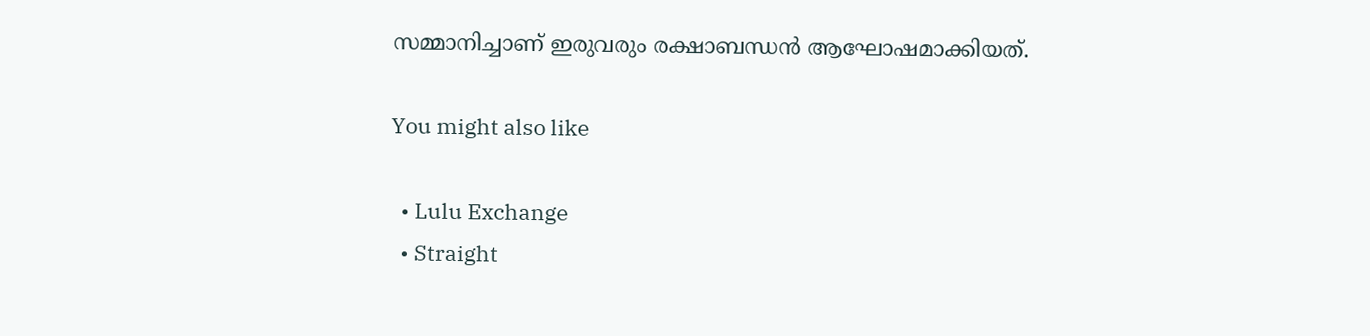സമ്മാനിച്ചാണ് ഇരുവരും രക്ഷാബന്ധൻ ആഘോഷമാക്കിയത്.

You might also like

  • Lulu Exchange
  • Straight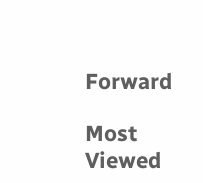Forward

Most Viewed